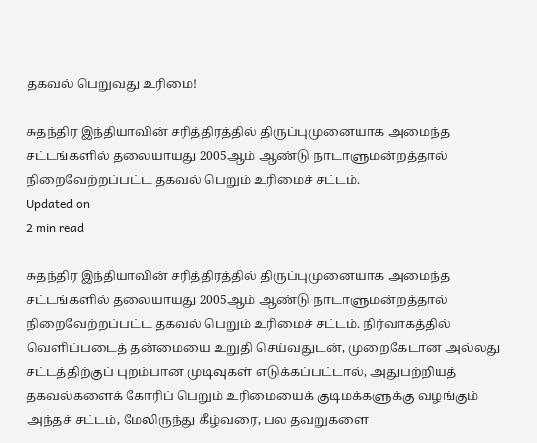தகவல் பெறுவது உரிமை!

சுதந்திர இந்தியாவின் சரித்திரத்தில் திருப்புமுனையாக அமைந்த சட்டங்களில் தலையாயது 2005ஆம் ஆண்டு நாடாளுமன்றத்தால் நிறைவேற்றப்பட்ட தகவல் பெறும் உரிமைச் சட்டம்.
Updated on
2 min read

சுதந்திர இந்தியாவின் சரித்திரத்தில் திருப்புமுனையாக அமைந்த சட்டங்களில் தலையாயது 2005ஆம் ஆண்டு நாடாளுமன்றத்தால் நிறைவேற்றப்பட்ட தகவல் பெறும் உரிமைச் சட்டம். நிர்வாகத்தில் வெளிப்படைத் தன்மையை உறுதி செய்வதுடன், முறைகேடான அல்லது சட்டத்திற்குப் புறம்பான முடிவுகள் எடுக்கப்பட்டால், அதுபற்றியத் தகவல்களைக் கோரிப் பெறும் உரிமையைக் குடிமக்களுக்கு வழங்கும் அந்தச் சட்டம், மேலிருந்து கீழ்வரை, பல தவறுகளை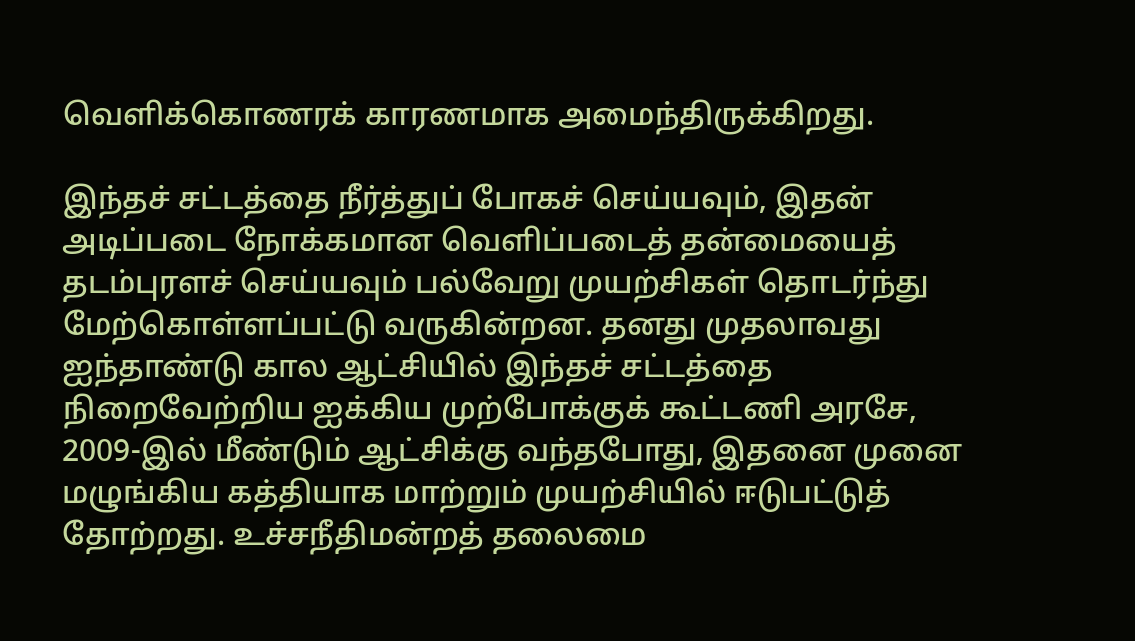வெளிக்கொணரக் காரணமாக அமைந்திருக்கிறது.

இந்தச் சட்டத்தை நீர்த்துப் போகச் செய்யவும், இதன் அடிப்படை நோக்கமான வெளிப்படைத் தன்மையைத் தடம்புரளச் செய்யவும் பல்வேறு முயற்சிகள் தொடர்ந்து மேற்கொள்ளப்பட்டு வருகின்றன. தனது முதலாவது ஐந்தாண்டு கால ஆட்சியில் இந்தச் சட்டத்தை நிறைவேற்றிய ஐக்கிய முற்போக்குக் கூட்டணி அரசே, 2009-இல் மீண்டும் ஆட்சிக்கு வந்தபோது, இதனை முனை மழுங்கிய கத்தியாக மாற்றும் முயற்சியில் ஈடுபட்டுத் தோற்றது. உச்சநீதிமன்றத் தலைமை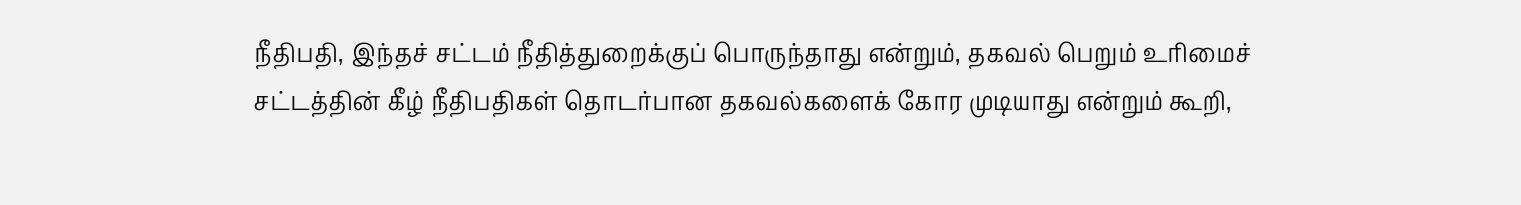நீதிபதி, இந்தச் சட்டம் நீதித்துறைக்குப் பொருந்தாது என்றும், தகவல் பெறும் உரிமைச் சட்டத்தின் கீழ் நீதிபதிகள் தொடர்பான தகவல்களைக் கோர முடியாது என்றும் கூறி,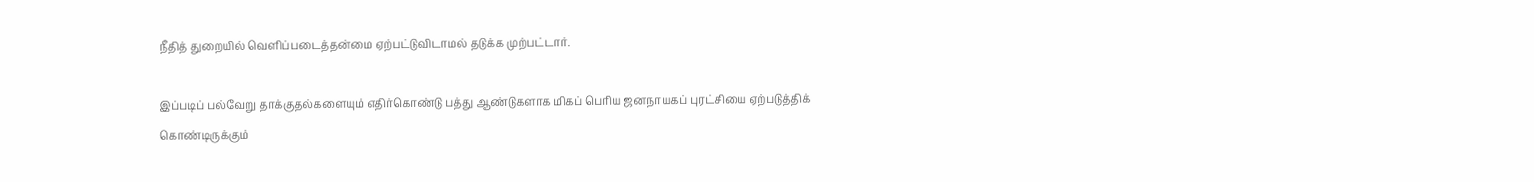நீதித் துறையில் வெளிப்படைத்தன்மை ஏற்பட்டுவிடாமல் தடுக்க முற்பட்டார்.

இப்படிப் பல்வேறு தாக்குதல்களையும் எதிர்கொண்டு பத்து ஆண்டுகளாக மிகப் பெரிய ஜனநாயகப் புரட்சியை ஏற்படுத்திக் கொண்டிருக்கும்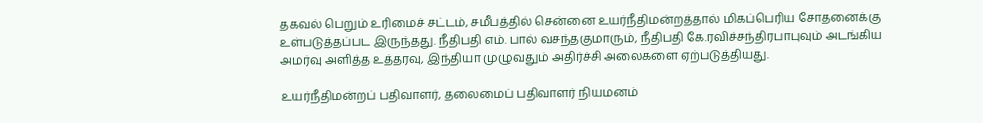தகவல் பெறும் உரிமைச் சட்டம், சமீபத்தில் சென்னை உயர்நீதிமன்றத்தால் மிகப்பெரிய சோதனைக்கு உள்படுத்தப்பட இருந்தது. நீதிபதி எம். பால் வசந்தகுமாரும், நீதிபதி கே.ரவிச்சந்திரபாபுவும் அடங்கிய அமர்வு அளித்த உத்தரவு, இந்தியா முழுவதும் அதிர்ச்சி அலைகளை ஏற்படுத்தியது.

உயர்நீதிமன்றப் பதிவாளர், தலைமைப் பதிவாளர் நியமனம்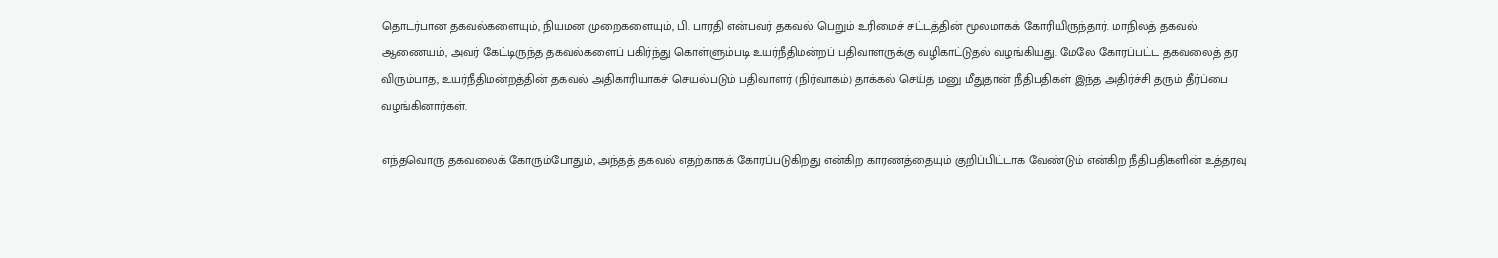தொடர்பான தகவல்களையும், நியமன முறைகளையும், பி. பாரதி என்பவர் தகவல் பெறும் உரிமைச் சட்டத்தின் மூலமாகக் கோரியிருந்தார். மாநிலத் தகவல் ஆணையம், அவர் கேட்டிருந்த தகவல்களைப் பகிர்ந்து கொள்ளும்படி உயர்நீதிமன்றப் பதிவாளருக்கு வழிகாட்டுதல் வழங்கியது. மேலே கோரப்பட்ட தகவலைத் தர விரும்பாத, உயர்நீதிமன்றத்தின் தகவல் அதிகாரியாகச் செயல்படும் பதிவாளர் (நிர்வாகம்) தாக்கல் செய்த மனு மீதுதான் நீதிபதிகள் இந்த அதிர்ச்சி தரும் தீர்ப்பை வழங்கினார்கள்.

எந்தவொரு தகவலைக் கோரும்போதும், அந்தத் தகவல் எதற்காகக் கோரப்படுகிறது என்கிற காரணத்தையும் குறிப்பிட்டாக வேண்டும் என்கிற நீதிபதிகளின் உத்தரவு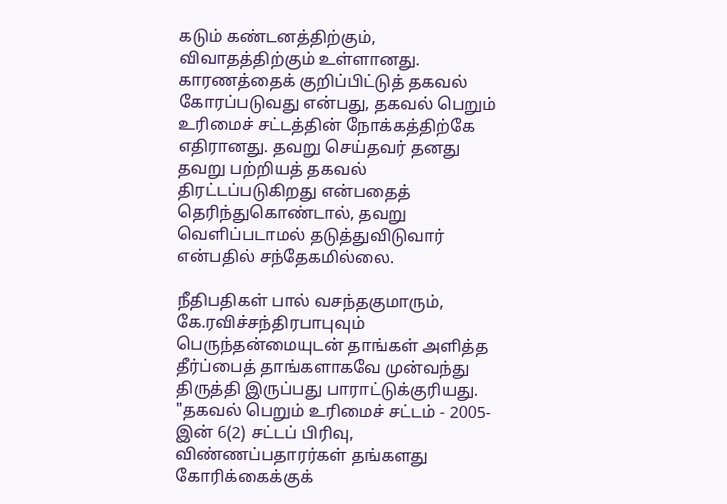கடும் கண்டனத்திற்கும், விவாதத்திற்கும் உள்ளானது. காரணத்தைக் குறிப்பிட்டுத் தகவல் கோரப்படுவது என்பது, தகவல் பெறும் உரிமைச் சட்டத்தின் நோக்கத்திற்கே எதிரானது. தவறு செய்தவர் தனது தவறு பற்றியத் தகவல் திரட்டப்படுகிறது என்பதைத் தெரிந்துகொண்டால், தவறு வெளிப்படாமல் தடுத்துவிடுவார் என்பதில் சந்தேகமில்லை.

நீதிபதிகள் பால் வசந்தகுமாரும், கே.ரவிச்சந்திரபாபுவும் பெருந்தன்மையுடன் தாங்கள் அளித்த தீர்ப்பைத் தாங்களாகவே முன்வந்து திருத்தி இருப்பது பாராட்டுக்குரியது. "தகவல் பெறும் உரிமைச் சட்டம் - 2005-இன் 6(2) சட்டப் பிரிவு, விண்ணப்பதாரர்கள் தங்களது கோரிக்கைக்குக்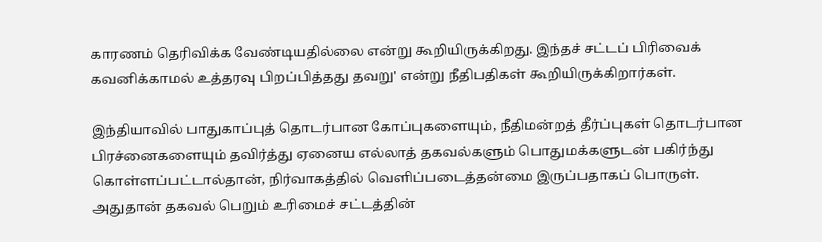காரணம் தெரிவிக்க வேண்டியதில்லை என்று கூறியிருக்கிறது. இந்தச் சட்டப் பிரிவைக் கவனிக்காமல் உத்தரவு பிறப்பித்தது தவறு' என்று நீதிபதிகள் கூறியிருக்கிறார்கள்.

இந்தியாவில் பாதுகாப்புத் தொடர்பான கோப்புகளையும், நீதிமன்றத் தீர்ப்புகள் தொடர்பான பிரச்னைகளையும் தவிர்த்து ஏனைய எல்லாத் தகவல்களும் பொதுமக்களுடன் பகிர்ந்து கொள்ளப்பட்டால்தான், நிர்வாகத்தில் வெளிப்படைத்தன்மை இருப்பதாகப் பொருள். அதுதான் தகவல் பெறும் உரிமைச் சட்டத்தின்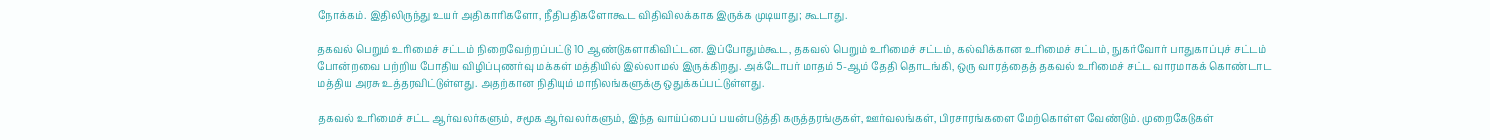நோக்கம். இதிலிருந்து உயர் அதிகாரிகளோ, நீதிபதிகளோகூட விதிவிலக்காக இருக்க முடியாது; கூடாது.

தகவல் பெறும் உரிமைச் சட்டம் நிறைவேற்றப்பட்டு 10 ஆண்டுகளாகிவிட்டன. இப்போதும்கூட, தகவல் பெறும் உரிமைச் சட்டம், கல்விக்கான உரிமைச் சட்டம், நுகர்வோர் பாதுகாப்புச் சட்டம் போன்றவை பற்றிய போதிய விழிப்புணர்வு மக்கள் மத்தியில் இல்லாமல் இருக்கிறது. அக்டோபர் மாதம் 5-ஆம் தேதி தொடங்கி, ஒரு வாரத்தைத் தகவல் உரிமைச் சட்ட வாரமாகக் கொண்டாட மத்திய அரசு உத்தரவிட்டுள்ளது. அதற்கான நிதியும் மாநிலங்களுக்கு ஒதுக்கப்பட்டுள்ளது.

தகவல் உரிமைச் சட்ட ஆர்வலர்களும், சமூக ஆர்வலர்களும், இந்த வாய்ப்பைப் பயன்படுத்தி கருத்தரங்குகள், ஊர்வலங்கள், பிரசாரங்களை மேற்கொள்ள வேண்டும். முறைகேடுகள்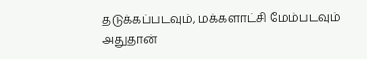தடுக்கப்படவும், மக்களாட்சி மேம்படவும் அதுதான்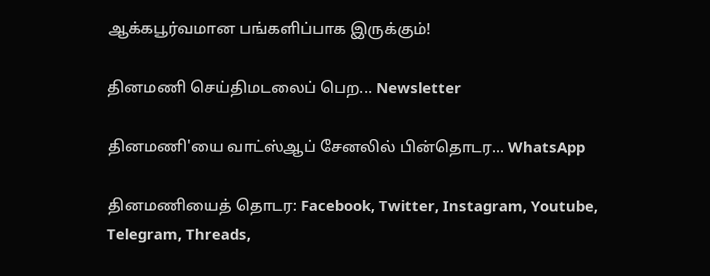ஆக்கபூர்வமான பங்களிப்பாக இருக்கும்!

தினமணி செய்திமடலைப் பெற... Newsletter

தினமணி'யை வாட்ஸ்ஆப் சேனலில் பின்தொடர... WhatsApp

தினமணியைத் தொடர: Facebook, Twitter, Instagram, Youtube, Telegram, Threads,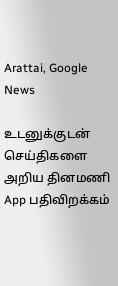Arattai, Google News

உடனுக்குடன் செய்திகளை அறிய தினமணி App பதிவிறக்கம்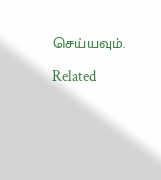செய்யவும்.

Related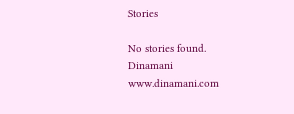Stories

No stories found.
Dinamani
www.dinamani.com